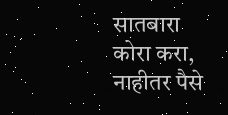सातबारा कोरा करा, नाहीतर पैसे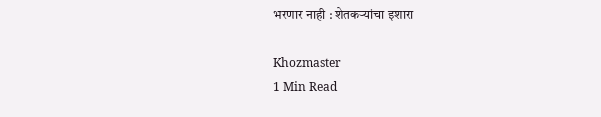भरणार नाही : शेतकऱ्यांचा इशारा

Khozmaster
1 Min Read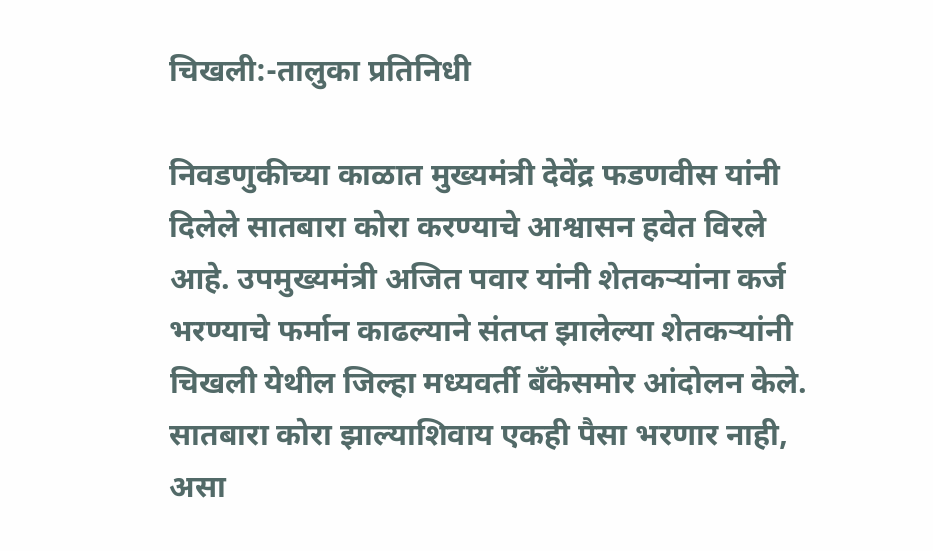चिखली:-तालुका प्रतिनिधी

निवडणुकीच्या काळात मुख्यमंत्री देवेंद्र फडणवीस यांनी दिलेले सातबारा कोरा करण्याचे आश्वासन हवेत विरले आहे. उपमुख्यमंत्री अजित पवार यांनी शेतकऱ्यांना कर्ज भरण्याचे फर्मान काढल्याने संतप्त झालेल्या शेतकऱ्यांनी चिखली येथील जिल्हा मध्यवर्ती बँकेसमोर आंदोलन केले. सातबारा कोरा झाल्याशिवाय एकही पैसा भरणार नाही, असा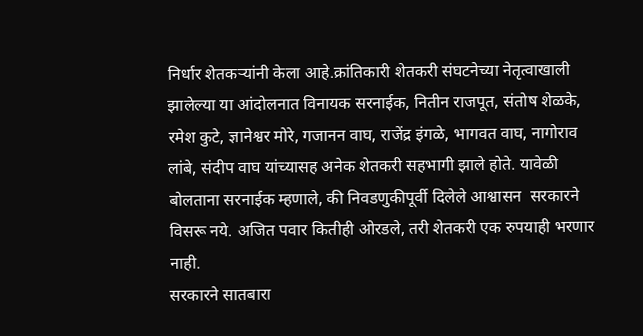निर्धार शेतकऱ्यांनी केला आहे.क्रांतिकारी शेतकरी संघटनेच्या नेतृत्वाखाली झालेल्या या आंदोलनात विनायक सरनाईक, नितीन राजपूत, संतोष शेळके, रमेश कुटे, ज्ञानेश्वर मोरे, गजानन वाघ, राजेंद्र इंगळे, भागवत वाघ, नागोराव लांबे, संदीप वाघ यांच्यासह अनेक शेतकरी सहभागी झाले होते. यावेळी बोलताना सरनाईक म्हणाले, की निवडणुकीपूर्वी दिलेले आश्वासन  सरकारने विसरू नये. अजित पवार कितीही ओरडले, तरी शेतकरी एक रुपयाही भरणार नाही.
सरकारने सातबारा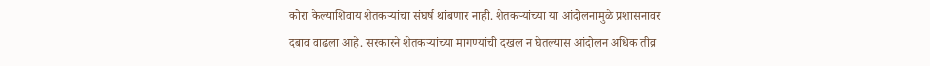कोरा केल्याशिवाय शेतकऱ्यांचा संघर्ष थांबणार नाही. शेतकऱ्यांच्या या आंदोलनामुळे प्रशासनावर दबाव वाढला आहे. सरकारने शेतकऱ्यांच्या मागण्यांची दखल न घेतल्यास आंदोलन अधिक तीव्र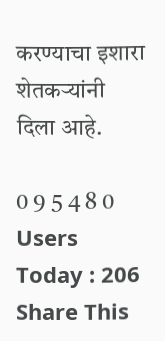करण्याचा इशारा शेतकऱ्यांनी दिला आहे.

0 9 5 4 8 0
Users Today : 206
Share This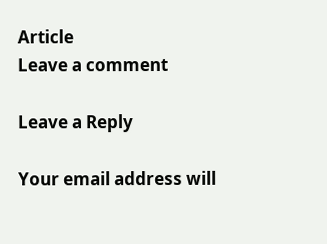Article
Leave a comment

Leave a Reply

Your email address will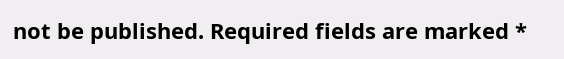not be published. Required fields are marked *